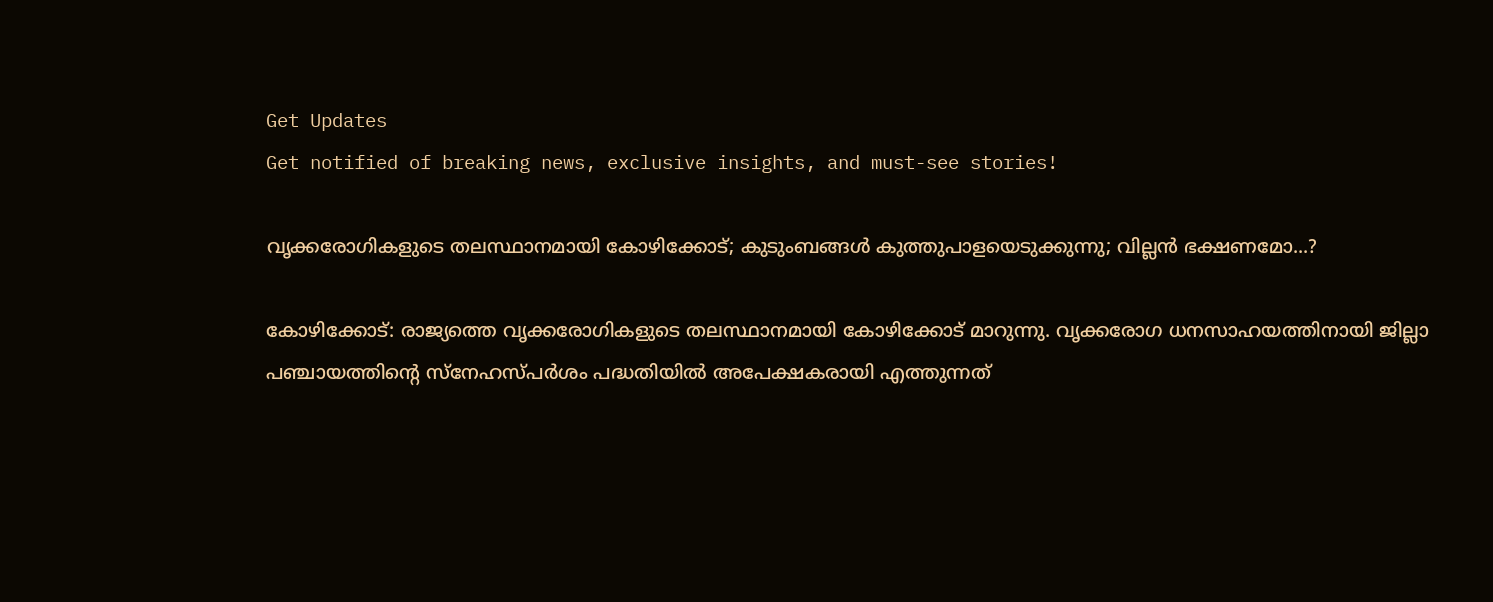Get Updates
Get notified of breaking news, exclusive insights, and must-see stories!

വൃക്കരോഗികളുടെ തലസ്ഥാനമായി കോഴിക്കോട്; കുടുംബങ്ങള്‍ കുത്തുപാളയെടുക്കുന്നു; വില്ലന്‍ ഭക്ഷണമോ...?

കോഴിക്കോട്: രാജ്യത്തെ വൃക്കരോഗികളുടെ തലസ്ഥാനമായി കോഴിക്കോട് മാറുന്നു. വൃക്കരോഗ ധനസാഹയത്തിനായി ജില്ലാ പഞ്ചായത്തിന്റെ സ്‌നേഹസ്പര്‍ശം പദ്ധതിയില്‍ അപേക്ഷകരായി എത്തുന്നത്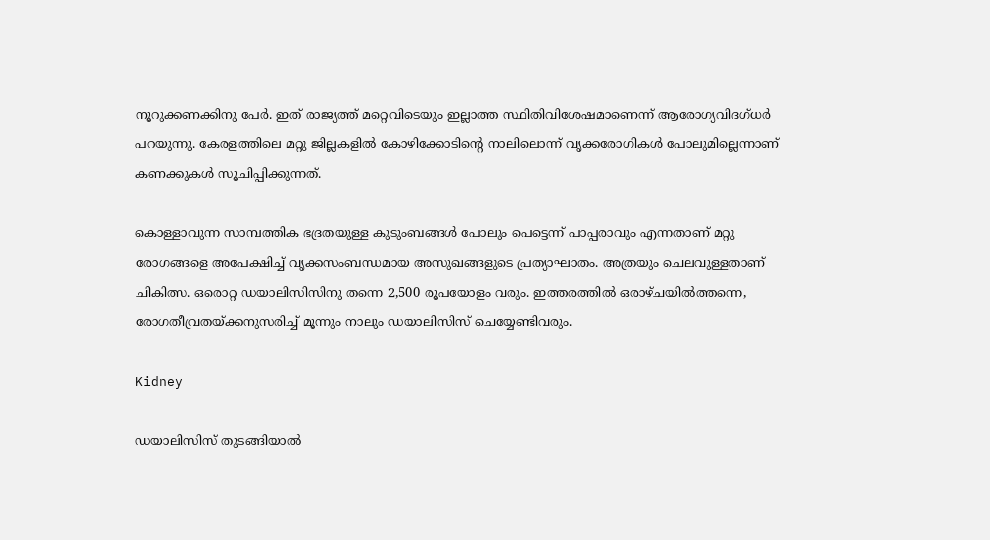നൂറുക്കണക്കിനു പേര്‍. ഇത് രാജ്യത്ത് മറ്റെവിടെയും ഇല്ലാത്ത സ്ഥിതിവിശേഷമാണെന്ന് ആരോഗ്യവിദഗ്ധര്‍ പറയുന്നു. കേരളത്തിലെ മറ്റു ജില്ലകളില്‍ കോഴിക്കോടിന്റെ നാലിലൊന്ന് വൃക്കരോഗികള്‍ പോലുമില്ലെന്നാണ് കണക്കുകള്‍ സൂചിപ്പിക്കുന്നത്.

കൊള്ളാവുന്ന സാമ്പത്തിക ഭദ്രതയുള്ള കുടുംബങ്ങള്‍ പോലും പെട്ടെന്ന് പാപ്പരാവും എന്നതാണ് മറ്റു രോഗങ്ങളെ അപേക്ഷിച്ച് വൃക്കസംബന്ധമായ അസുഖങ്ങളുടെ പ്രത്യാഘാതം. അത്രയും ചെലവുള്ളതാണ് ചികിത്സ. ഒരൊറ്റ ഡയാലിസിസിനു തന്നെ 2,500 രൂപയോളം വരും. ഇത്തരത്തില്‍ ഒരാഴ്ചയില്‍ത്തന്നെ, രോഗതീവ്രതയ്ക്കനുസരിച്ച് മൂന്നും നാലും ഡയാലിസിസ് ചെയ്യേണ്ടിവരും.

Kidney

ഡയാലിസിസ് തുടങ്ങിയാല്‍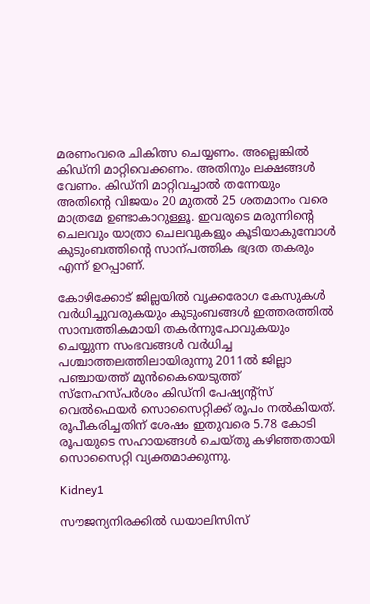മരണംവരെ ചികിത്സ ചെയ്യണം. അല്ലെങ്കില്‍ കിഡ്‌നി മാറ്റിവെക്കണം. അതിനും ലക്ഷങ്ങള്‍ വേണം. കിഡ്നി മാറ്റിവച്ചാല്‍ തന്നേയും അതിന്‍റെ വിജയം 20 മുതല്‍ 25 ശതമാനം വരെ മാത്രമേ ഉണ്ടാകാറുള്ളൂ. ഇവരുടെ മരുന്നിന്റെ ചെലവും യാത്രാ ചെലവുകളും കൂടിയാകുമ്പോള്‍ കുടുംബത്തിന്‍റെ സാന്പത്തിക ഭദ്രത തകരും എന്ന് ഉറപ്പാണ്.

കോഴിക്കോട് ജില്ലയില്‍ വൃക്കരോഗ കേസുകള്‍ വര്‍ധിച്ചുവരുകയും കുടുംബങ്ങള്‍ ഇത്തരത്തില്‍ സാമ്പത്തികമായി തകര്‍ന്നുപോവുകയും ചെയ്യുന്ന സംഭവങ്ങള്‍ വര്‍ധിച്ച പശ്ചാത്തലത്തിലായിരുന്നു 2011ല്‍ ജില്ലാ പഞ്ചായത്ത് മുന്‍കൈയെടുത്ത് സ്‌നേഹസ്പര്‍ശം കിഡ്‌നി പേഷ്യന്റ്‌സ് വെല്‍ഫെയര്‍ സൊസൈറ്റിക്ക് രൂപം നല്‍കിയത്. രൂപീകരിച്ചതിന് ശേഷം ഇതുവരെ 5.78 കോടി രൂപയുടെ സഹായങ്ങള്‍ ചെയ്തു കഴിഞ്ഞതായി സൊസൈറ്റി വ്യക്തമാക്കുന്നു.

Kidney1

സൗജന്യനിരക്കില്‍ ഡയാലിസിസ്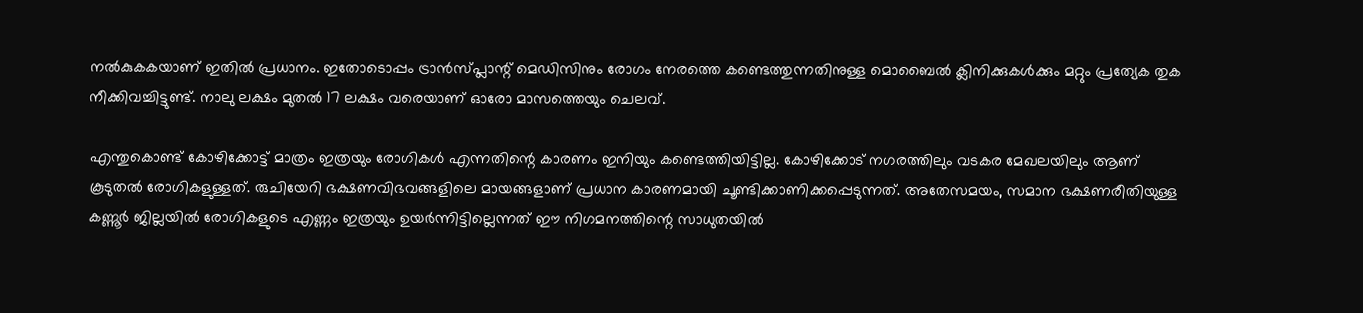നല്‍കുകകയാണ് ഇതില്‍ പ്രധാനം. ഇതോടൊപ്പം ട്രാന്‍സ്പ്ലാന്റ് മെഡിസിനും രോഗം നേരത്തെ കണ്ടെത്തുന്നതിനുള്ള മൊബൈല്‍ ക്ലിനിക്കുകള്‍ക്കും മറ്റും പ്രത്യേക തുക നീക്കിവച്ചിട്ടുണ്ട്. നാലു ലക്ഷം മുതല്‍ 17 ലക്ഷം വരെയാണ് ഓരോ മാസത്തെയും ചെലവ്.

എന്തുകൊണ്ട് കോഴിക്കോട്ട് മാത്രം ഇത്രയും രോഗികള്‍ എന്നതിന്റെ കാരണം ഇനിയും കണ്ടെത്തിയിട്ടില്ല. കോഴിക്കോട് നഗരത്തിലും വടകര മേഖലയിലും ആണ് കൂടുതല്‍ രോഗികളുള്ളത്. രുചിയേറി ഭക്ഷണവിഭവങ്ങളിലെ മായങ്ങളാണ് പ്രധാന കാരണമായി ചൂണ്ടിക്കാണിക്കപ്പെടുന്നത്. അതേസമയം, സമാന ഭക്ഷണരീതിയുള്ള കണ്ണൂര്‍ ജില്ലയില്‍ രോഗികളുടെ എണ്ണം ഇത്രയും ഉയര്‍ന്നിട്ടില്ലെന്നത് ഈ നിഗമനത്തിന്റെ സാധുതയില്‍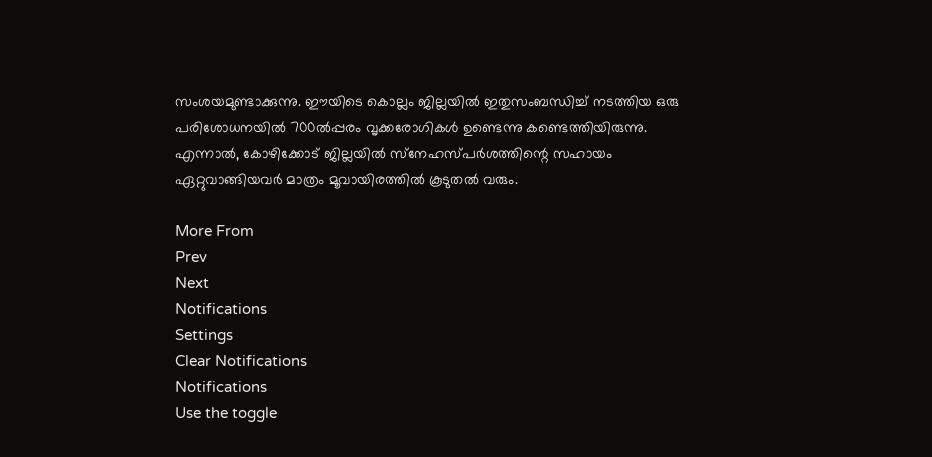സംശയമുണ്ടാക്കുന്നു. ഈയിടെ കൊല്ലം ജില്ലയില്‍ ഇതുസംബന്ധിച്ച് നടത്തിയ ഒരു പരിശോധനയില്‍ 700ല്‍പ്പരം വൃക്കരോഗികള്‍ ഉണ്ടെന്നു കണ്ടെത്തിയിരുന്നു. എന്നാല്‍, കോഴിക്കോട് ജില്ലയില്‍ സ്‌നേഹസ്പര്‍ശത്തിന്റെ സഹായം ഏറ്റുവാങ്ങിയവര്‍ മാത്രം മൂവായിരത്തില്‍ കൂടുതല്‍ വരും.

More From
Prev
Next
Notifications
Settings
Clear Notifications
Notifications
Use the toggle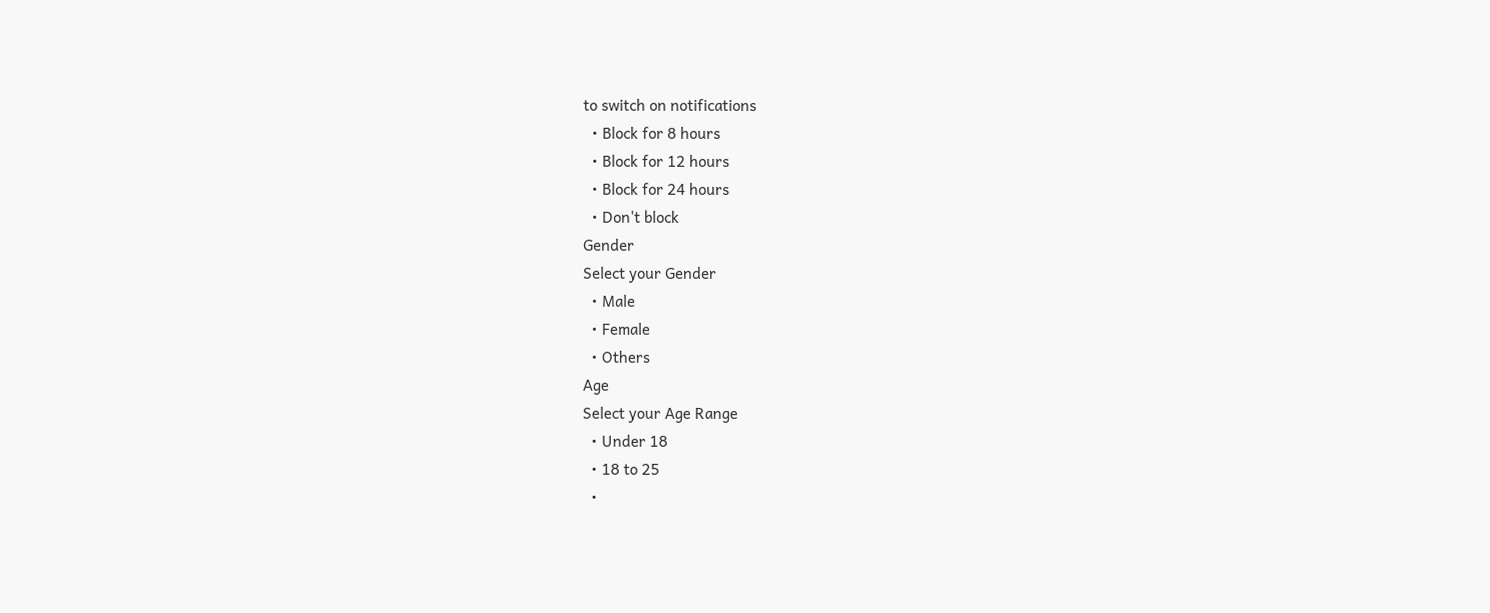to switch on notifications
  • Block for 8 hours
  • Block for 12 hours
  • Block for 24 hours
  • Don't block
Gender
Select your Gender
  • Male
  • Female
  • Others
Age
Select your Age Range
  • Under 18
  • 18 to 25
  •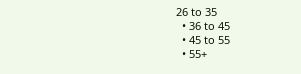26 to 35
  • 36 to 45
  • 45 to 55
  • 55+